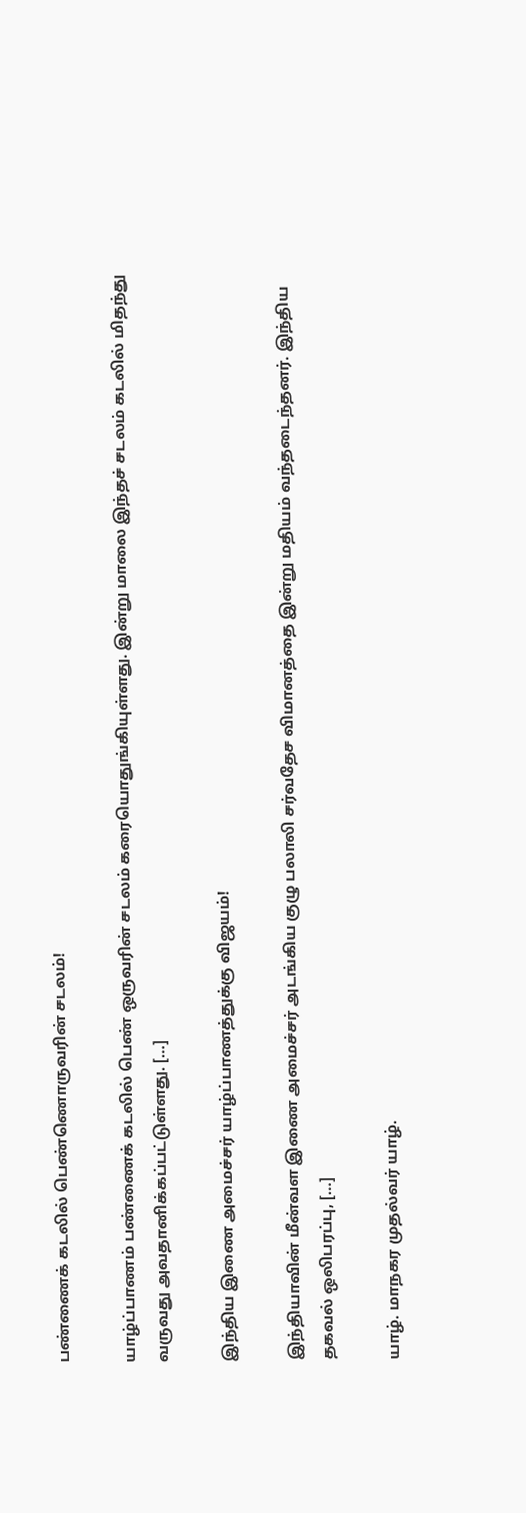பண்ணைக் கடலில் பெண்ணொருவரின் சடலம்!

யாழ்ப்பாணம் பண்ணைக் கடலில் பெண் ஒருவரின் சடலம் கரையொதுங்கியுள்ளது. இன்று மாலை இந்தச் சடலம் கடலில் மிதந்து வருவது அவதானிக்கப்பட்டுள்ளது. […]

இந்திய இணை அமைச்சர் யாழ்ப்பாணத்துக்கு விஜயம்!

இந்தியாவின் மீன்வள இணை அமைச்சர் அடங்கிய குழு பலாலி சர்வதேச விமானத்தை இன்று மதியம் வந்தடைந்தனர். இந்திய தகவல் ஒலிபரப்பு, […]

யாழ். மாநகர முதல்வர் யாழ்.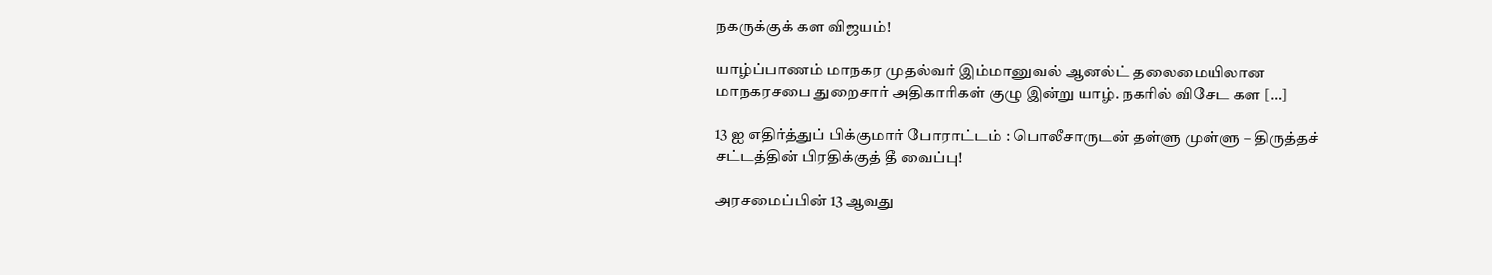நகருக்குக் கள விஜயம்!

யாழ்ப்பாணம் மாநகர முதல்வர் இம்மானுவல் ஆனல்ட் தலைமையிலான மாநகரசபை துறைசார் அதிகாரிகள் குழு இன்று யாழ். நகரில் விசேட கள […]

13 ஐ எதிர்த்துப் பிக்குமார் போராட்டம் : பொலீசாருடன் தள்ளு முள்ளு – திருத்தச் சட்டத்தின் பிரதிக்குத் தீ வைப்பு!

அரசமைப்பின் 13 ஆவது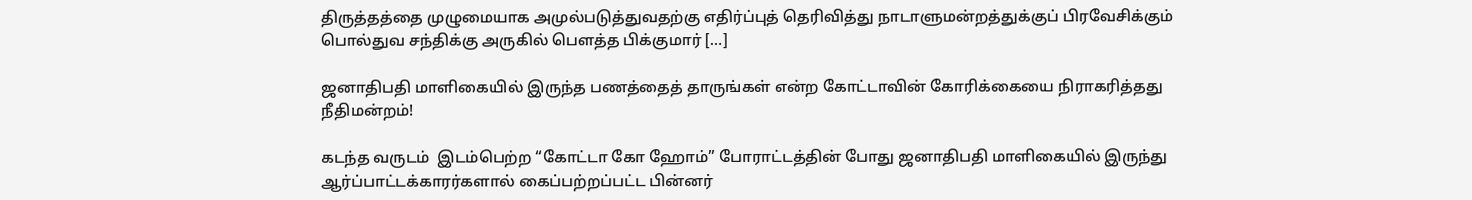திருத்தத்தை முழுமையாக அமுல்படுத்துவதற்கு எதிர்ப்புத் தெரிவித்து நாடாளுமன்றத்துக்குப் பிரவேசிக்கும் பொல்துவ சந்திக்கு அருகில் பௌத்த பிக்குமார் […]

ஜனாதிபதி மாளிகையில் இருந்த பணத்தைத் தாருங்கள் என்ற கோட்டாவின் கோரிக்கையை நிராகரித்தது நீதிமன்றம்!

கடந்த வருடம்  இடம்பெற்ற “கோட்டா கோ ஹோம்” போராட்டத்தின் போது ஜனாதிபதி மாளிகையில் இருந்து ஆர்ப்பாட்டக்காரர்களால் கைப்பற்றப்பட்ட பின்னர்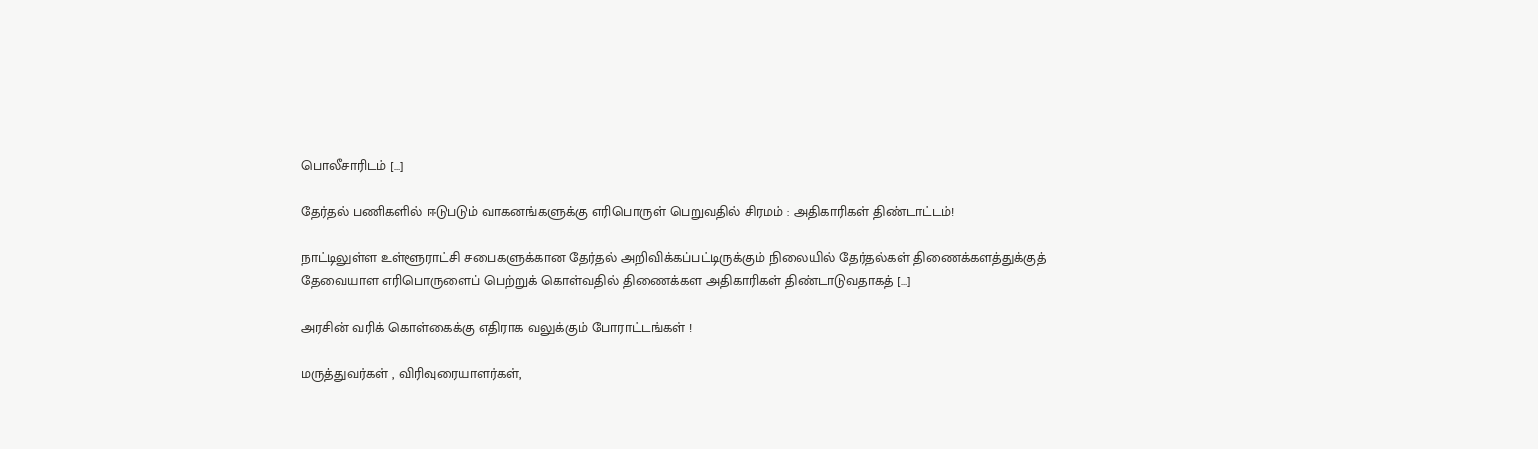பொலீசாரிடம் […]

தேர்தல் பணிகளில் ஈடுபடும் வாகனங்களுக்கு எரிபொருள் பெறுவதில் சிரமம் : அதிகாரிகள் திண்டாட்டம்!

நாட்டிலுள்ள உள்ளூராட்சி சபைகளுக்கான தேர்தல் அறிவிக்கப்பட்டிருக்கும் நிலையில் தேர்தல்கள் திணைக்களத்துக்குத் தேவையாள எரிபொருளைப் பெற்றுக் கொள்வதில் திணைக்கள அதிகாரிகள் திண்டாடுவதாகத் […]

அரசின் வரிக் கொள்கைக்கு எதிராக வலுக்கும் போராட்டங்கள் !

மருத்துவர்கள் , விரிவுரையாளர்கள்,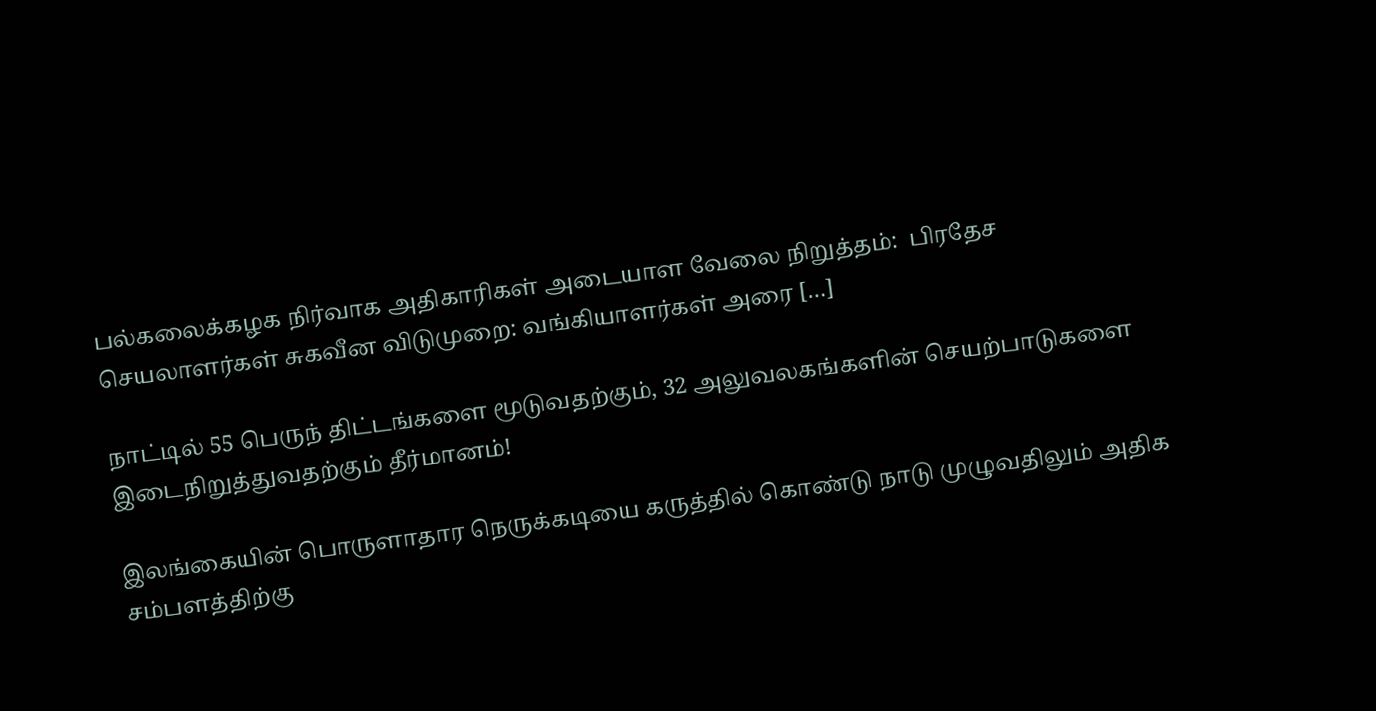பல்கலைக்கழக நிர்வாக அதிகாரிகள் அடையாள வேலை நிறுத்தம்:  பிரதேச செயலாளர்கள் சுகவீன விடுமுறை: வங்கியாளர்கள் அரை […]

நாட்டில் 55 பெருந் திட்டங்களை மூடுவதற்கும், 32 அலுவலகங்களின் செயற்பாடுகளை இடைநிறுத்துவதற்கும் தீர்மானம்!

இலங்கையின் பொருளாதார நெருக்கடியை கருத்தில் கொண்டு நாடு முழுவதிலும் அதிக சம்பளத்திற்கு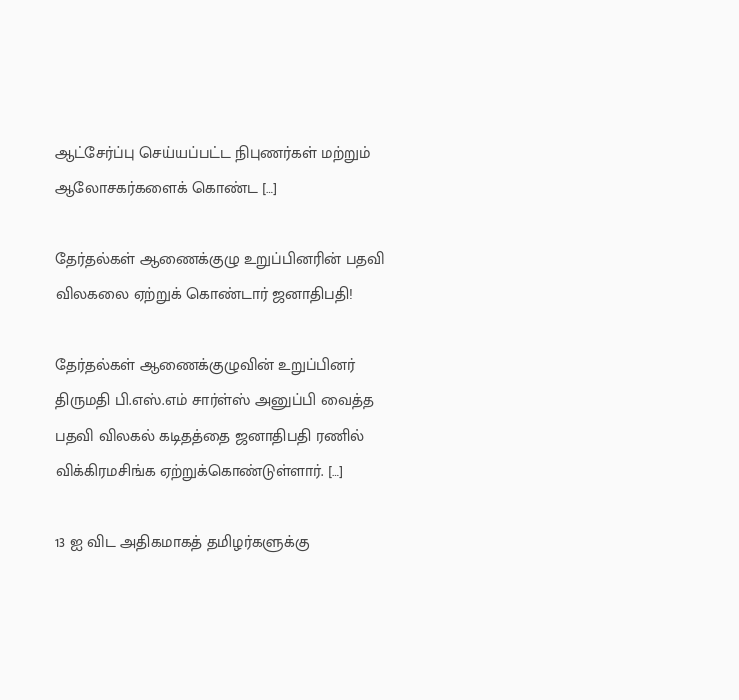ஆட்சேர்ப்பு செய்யப்பட்ட நிபுணர்கள் மற்றும் ஆலோசகர்களைக் கொண்ட […]

தேர்தல்கள் ஆணைக்குழு உறுப்பினரின் பதவி விலகலை ஏற்றுக் கொண்டார் ஜனாதிபதி!

தேர்தல்கள் ஆணைக்குழுவின் உறுப்பினர் திருமதி பி.எஸ்.எம் சார்ள்ஸ் அனுப்பி வைத்த பதவி விலகல் கடிதத்தை ஜனாதிபதி ரணில் விக்கிரமசிங்க ஏற்றுக்கொண்டுள்ளார். […]

13 ஐ விட அதிகமாகத் தமிழர்களுக்கு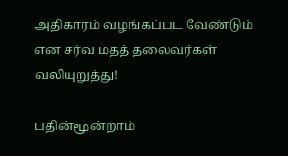அதிகாரம் வழங்கப்பட வேண்டும் என சர்வ மதத் தலைவர்கள் வலியுறுத்து!

பதின்மூன்றாம்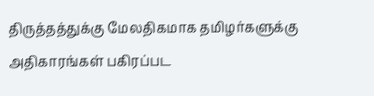திருத்தத்துக்கு மேலதிகமாக தமிழர்களுக்கு அதிகாரங்கள் பகிரப்பட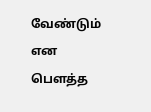வேண்டும் என பௌத்த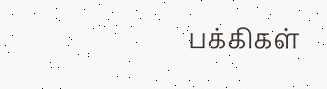பக்கிகள்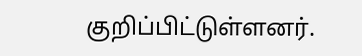குறிப்பிட்டுள்ளனர்.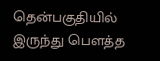தென்பகுதியில் இருந்து பௌத்த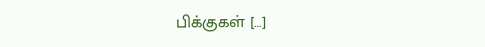பிக்குகள் […]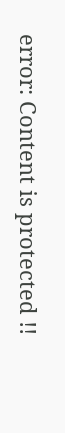error: Content is protected !!